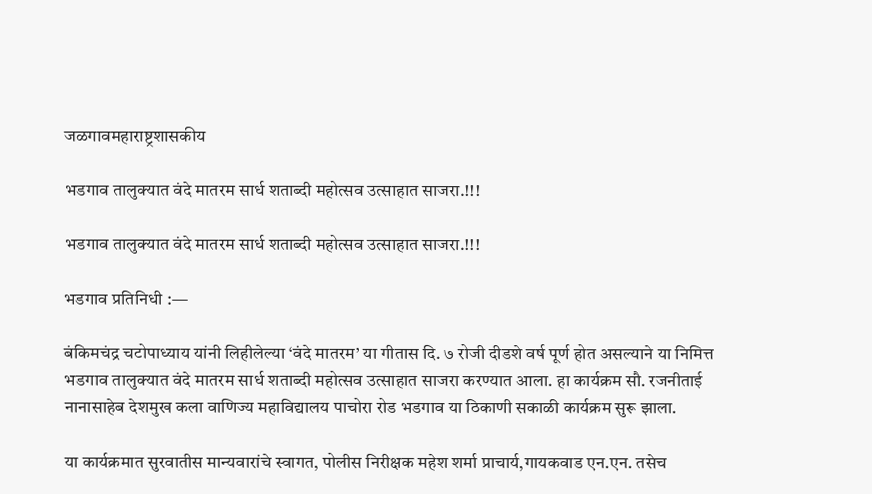जळगावमहाराष्ट्रशासकीय

भडगाव तालुक्यात वंदे मातरम सार्ध शताब्दी महोत्सव उत्साहात साजरा.!!!

भडगाव तालुक्यात वंदे मातरम सार्ध शताब्दी महोत्सव उत्साहात साजरा.!!!

भडगाव प्रतिनिधी :—

बंकिमचंद्र चटोपाध्याय यांनी लिहीलेल्या ‘वंदे मातरम’ या गीतास दि. ७ रोजी दीडशे वर्ष पूर्ण होत असल्याने या निमित्त भडगाव तालुक्यात वंदे मातरम सार्ध शताब्दी महोत्सव उत्साहात साजरा करण्यात आला. हा कार्यक्रम सौ. रजनीताई नानासाहेब देशमुख कला वाणिज्य महाविद्यालय पाचोरा रोड भडगाव या ठिकाणी सकाळी कार्यक्रम सुरू झाला.

या कार्यक्रमात सुरवातीस मान्यवारांचे स्वागत, पोलीस निरीक्षक महेश शर्मा प्राचार्य,गायकवाड एन.एन. तसेच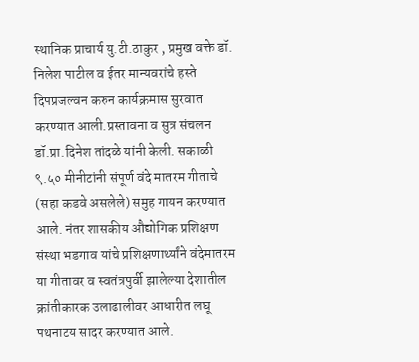स्थानिक प्राचार्य यु.टी.ठाकुर , प्रमुख वक्ते डॉ. निलेश पाटील व ईतर मान्यवरांचे हस्ते दिपप्रजल्वन करुन कार्यक्रमास सुरवात करण्यात आली.प्रस्तावना व सुत्र संचलन डॉ.प्रा.दिनेश तांदळे यांनी केली. सकाळी ९.५० मीनीटांनी संपूर्ण वंदे मातरम गीताचे (सहा कडवे असलेले) समुह गायन करण्यात आले. नंतर शासकीय औद्योगिक प्रशिक्षण संस्था भडगाव यांचे प्रशिक्षणार्थ्यांने वंदेमातरम या गीतावर व स्वतंत्रपुर्वी झालेल्या देशातील क्रांतीकारक उलाढालीवर आधारीत लघू पथनाटय सादर करण्यात आले.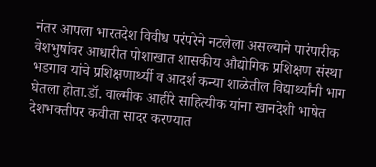नंतर आपला भारतदेश विवीध परंपरेने नटलेला असल्याने पारंपारीक वेशभुषांवर आधारीत पोशाखात शासकीय औद्योगिक प्रशिक्षण संस्था भडगाव यांचे प्रशिक्षणार्थ्यी व आदर्श कन्या शाळेतील विद्यार्थ्यांनी भाग घेतला होता.डॉ. वाल्मीक आहीरे साहित्यीक यांना खानदेशी भाषेत देशभक्तीपर कवीता सादर करण्यात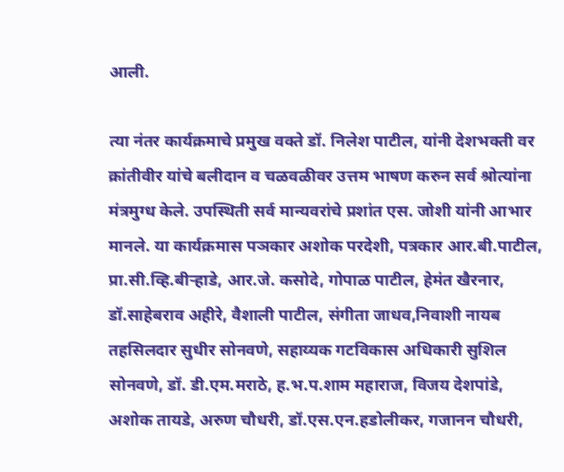आली.

त्या नंतर कार्यक्रमाचे प्रमुख वक्ते डॉ. निलेश पाटील, यांनी देशभक्ती वर क्रांतीवीर यांचे बलीदान व चळवळीवर उत्तम भाषण करुन सर्व श्रोत्यांना मंत्रमुग्ध केले. उपस्थिती सर्व मान्यवरांचे प्रशांत एस. जोशी यांनी आभार मानले. या कार्यक्रमास पञकार अशोक परदेशी, पत्रकार आर.बी.पाटील, प्रा.सी.व्हि.बीऱ्हाडे, आर.जे. कसोदे, गोपाळ पाटील, हेमंत खैरनार, डॉ.साहेबराव अहीरे, वैशाली पाटील, संगीता जाधव,निवाशी नायब तहसिलदार सुधीर सोनवणे, सहाय्यक गटविकास अधिकारी सुशिल सोनवणे, डॉ. डी.एम.मराठे, ह.भ.प.शाम महाराज, विजय देशपांडे, अशोक तायडे, अरुण चौधरी, डॉ.एस.एन.हडोलीकर, गजानन चौधरी,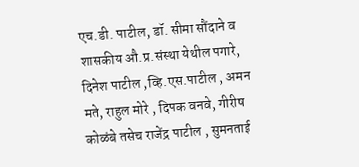एच.डी. पाटील, डॉ. सीमा सौंदाने व शासकीय औ.प्र.संस्था येथील पगारे, दिनेश पाटील ,व्हि.एस.पाटील , अमन मते, राहुल मोरे , दिपक वनवे, गीरीष कोळंबे तसेच राजेंद्र पाटील , सुमनताई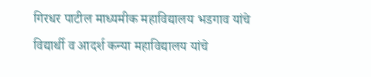गिरधर पाटील माध्यमीक महाविद्यालय भडगाव यांचे विद्यार्थी व आदर्श कन्या महाविद्यालय यांचे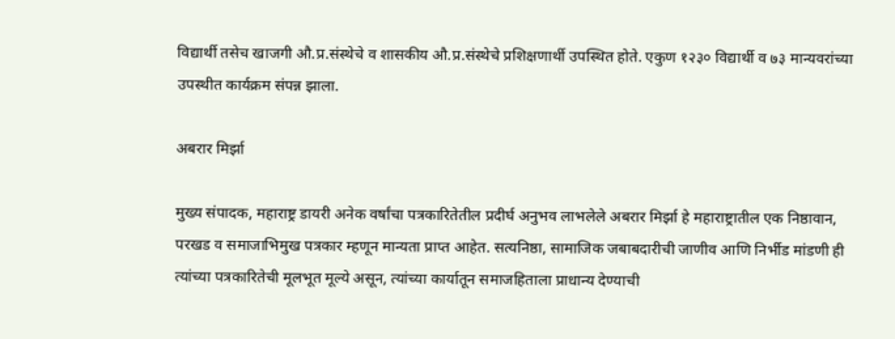विद्यार्थी तसेच खाजगी औ.प्र.संस्थेचे व शासकीय औ.प्र.संस्थेचे प्रशिक्षणार्थी उपस्थित होते. एकुण १२३० विद्यार्थी व ७३ मान्यवरांच्या उपस्थीत कार्यक्रम संपन्न झाला.

अबरार मिर्झा

मुख्य संपादक, महाराष्ट्र डायरी अनेक वर्षांचा पत्रकारितेतील प्रदीर्घ अनुभव लाभलेले अबरार मिर्झा हे महाराष्ट्रातील एक निष्ठावान, परखड व समाजाभिमुख पत्रकार म्हणून मान्यता प्राप्त आहेत. सत्यनिष्ठा, सामाजिक जबाबदारीची जाणीव आणि निर्भीड मांडणी ही त्यांच्या पत्रकारितेची मूलभूत मूल्ये असून, त्यांच्या कार्यातून समाजहिताला प्राधान्य देण्याची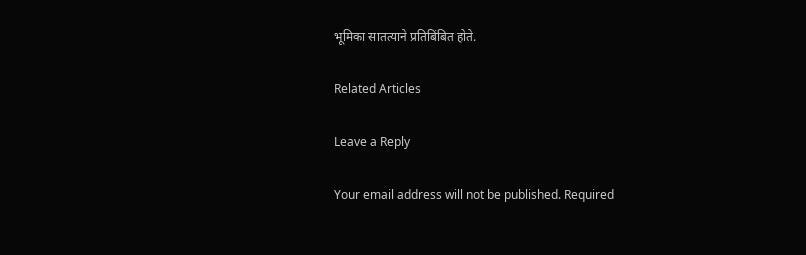भूमिका सातत्याने प्रतिबिंबित होते.

Related Articles

Leave a Reply

Your email address will not be published. Required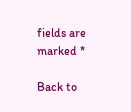fields are marked *

Back to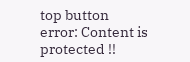top button
error: Content is protected !!